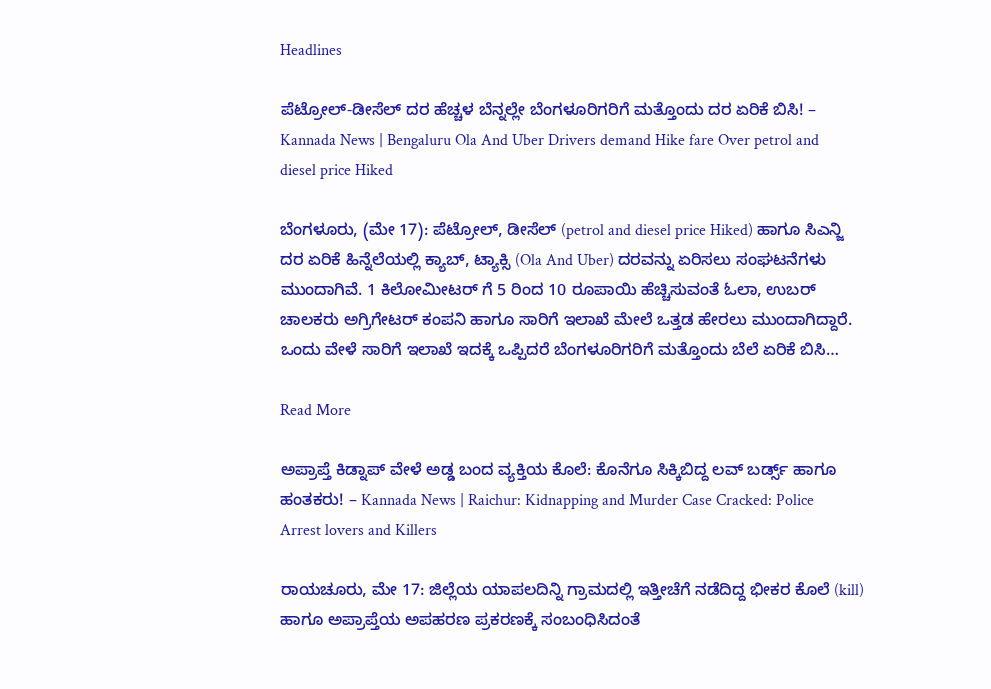Headlines

ಪೆಟ್ರೋಲ್-ಡೀಸೆಲ್ ದರ ಹೆಚ್ಚಳ ಬೆನ್ನಲ್ಲೇ ಬೆಂಗಳೂರಿಗರಿಗೆ ಮತ್ತೊಂದು ದರ ಏರಿಕೆ ಬಿಸಿ! – Kannada News | Bengaluru Ola And Uber Drivers demand Hike fare Over petrol and diesel price Hiked

ಬೆಂಗಳೂರು, (ಮೇ 17): ಪೆಟ್ರೋಲ್, ಡೀಸೆಲ್ (petrol and diesel price Hiked) ಹಾಗೂ ಸಿಎನ್ಜಿ ದರ ಏರಿಕೆ ಹಿನ್ನೆಲೆಯಲ್ಲಿ ಕ್ಯಾಬ್, ಟ್ಯಾಕ್ಸಿ (Ola And Uber) ದರವನ್ನು ಏರಿಸಲು ಸಂಘಟನೆಗಳು ಮುಂದಾಗಿವೆ. 1 ಕಿಲೋಮೀಟರ್ ಗೆ 5 ರಿಂದ 10 ರೂಪಾಯಿ ಹೆಚ್ಚಿಸುವಂತೆ ಓಲಾ, ಉಬರ್ ಚಾಲಕರು ಅಗ್ರಿಗೇಟರ್ ಕಂಪನಿ ಹಾಗೂ ಸಾರಿಗೆ ಇಲಾಖೆ ಮೇಲೆ ಒತ್ತಡ ಹೇರಲು ಮುಂದಾಗಿದ್ದಾರೆ. ಒಂದು ವೇಳೆ ಸಾರಿಗೆ ಇಲಾಖೆ ಇದಕ್ಕೆ ಒಪ್ಪಿದರೆ ಬೆಂಗಳೂರಿಗರಿಗೆ ಮತ್ತೊಂದು ಬೆಲೆ ಏರಿಕೆ ಬಿಸಿ…

Read More

ಅಪ್ರಾಪ್ತೆ ಕಿಡ್ನಾಪ್ ವೇಳೆ ಅಡ್ಡ ಬಂದ ವ್ಯಕ್ತಿಯ ಕೊಲೆ: ಕೊನೆಗೂ ಸಿಕ್ಕಿಬಿದ್ದ ಲವ್ ಬರ್ಡ್ಸ್ ಹಾಗೂ ಹಂತಕರು! – Kannada News | Raichur: Kidnapping and Murder Case Cracked: Police Arrest lovers and Killers

ರಾಯಚೂರು, ಮೇ 17: ಜಿಲ್ಲೆಯ ಯಾಪಲದಿನ್ನಿ ಗ್ರಾಮದಲ್ಲಿ ಇತ್ತೀಚೆಗೆ ನಡೆದಿದ್ದ ಭೀಕರ ಕೊಲೆ (kill) ಹಾಗೂ ಅಪ್ರಾಪ್ತೆಯ ಅಪಹರಣ ಪ್ರಕರಣಕ್ಕೆ ಸಂಬಂಧಿಸಿದಂತೆ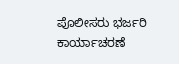ಪೊಲೀಸರು ಭರ್ಜರಿ ಕಾರ್ಯಾಚರಣೆ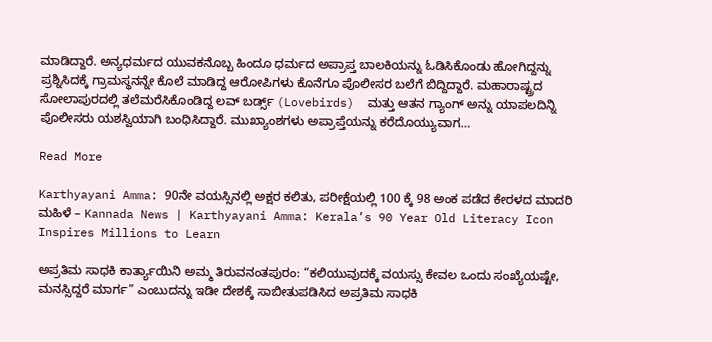ಮಾಡಿದ್ದಾರೆ. ಅನ್ಯಧರ್ಮದ ಯುವಕನೊಬ್ಬ ಹಿಂದೂ ಧರ್ಮದ ಅಪ್ರಾಪ್ತ ಬಾಲಕಿಯನ್ನು ಓಡಿಸಿಕೊಂಡು ಹೋಗಿದ್ದನ್ನು ಪ್ರಶ್ನಿಸಿದಕ್ಕೆ ಗ್ರಾಮಸ್ಥನನ್ನೇ ಕೊಲೆ ಮಾಡಿದ್ದ ಆರೋಪಿಗಳು ಕೊನೆಗೂ ಪೊಲೀಸರ ಬಲೆಗೆ ಬಿದ್ದಿದ್ದಾರೆ. ಮಹಾರಾಷ್ಟ್ರದ ಸೋಲಾಪುರದಲ್ಲಿ ತಲೆಮರೆಸಿಕೊಂಡಿದ್ದ ಲವ್ ಬರ್ಡ್ಸ್ (Lovebirds)  ಮತ್ತು ಆತನ ಗ್ಯಾಂಗ್ ಅನ್ನು ಯಾಪಲದಿನ್ನಿ ಪೊಲೀಸರು ಯಶಸ್ವಿಯಾಗಿ ಬಂಧಿಸಿದ್ದಾರೆ. ಮುಖ್ಯಾಂಶಗಳು ಅಪ್ರಾಪ್ತೆಯನ್ನು ಕರೆದೊಯ್ಯುವಾಗ…

Read More

Karthyayani Amma: 90ನೇ ವಯಸ್ಸಿನಲ್ಲಿ ಅಕ್ಷರ ಕಲಿತು, ಪರೀಕ್ಷೆಯಲ್ಲಿ 100 ಕ್ಕೆ 98 ಅಂಕ ಪಡೆದ ಕೇರಳದ ಮಾದರಿ ಮಹಿಳೆ – Kannada News | Karthyayani Amma: Kerala’s 90 Year Old Literacy Icon Inspires Millions to Learn

ಅಪ್ರತಿಮ ಸಾಧಕಿ ಕಾರ್ತ್ಯಾಯಿನಿ ಅಮ್ಮ ತಿರುವನಂತಪುರಂ: “ಕಲಿಯುವುದಕ್ಕೆ ವಯಸ್ಸು ಕೇವಲ ಒಂದು ಸಂಖ್ಯೆಯಷ್ಟೇ, ಮನಸ್ಸಿದ್ದರೆ ಮಾರ್ಗ” ಎಂಬುದನ್ನು ಇಡೀ ದೇಶಕ್ಕೆ ಸಾಬೀತುಪಡಿಸಿದ ಅಪ್ರತಿಮ ಸಾಧಕಿ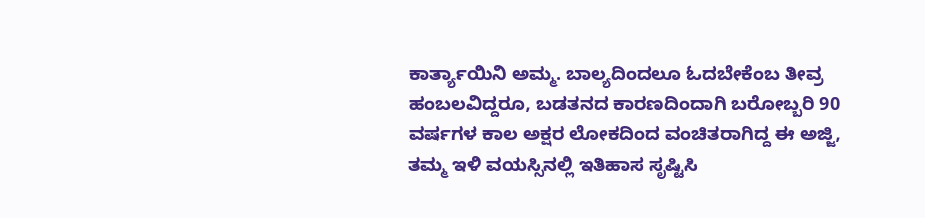ಕಾರ್ತ್ಯಾಯಿನಿ ಅಮ್ಮ. ಬಾಲ್ಯದಿಂದಲೂ ಓದಬೇಕೆಂಬ ತೀವ್ರ ಹಂಬಲವಿದ್ದರೂ, ಬಡತನದ ಕಾರಣದಿಂದಾಗಿ ಬರೋಬ್ಬರಿ 90 ವರ್ಷಗಳ ಕಾಲ ಅಕ್ಷರ ಲೋಕದಿಂದ ವಂಚಿತರಾಗಿದ್ದ ಈ ಅಜ್ಜಿ, ತಮ್ಮ ಇಳಿ ವಯಸ್ಸಿನಲ್ಲಿ ಇತಿಹಾಸ ಸೃಷ್ಟಿಸಿ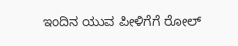ಇಂದಿನ ಯುವ ಪೀಳಿಗೆಗೆ ರೋಲ್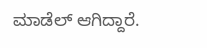ಮಾಡೆಲ್ ಆಗಿದ್ದಾರೆ.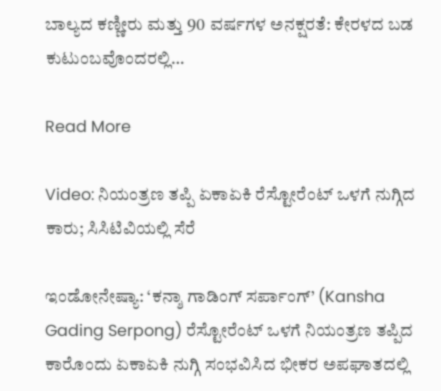ಬಾಲ್ಯದ ಕಣ್ಣೀರು ಮತ್ತು 90 ವರ್ಷಗಳ ಅನಕ್ಷರತೆ: ಕೇರಳದ ಬಡ ಕುಟುಂಬವೊಂದರಲ್ಲಿ…

Read More

Video: ನಿಯಂತ್ರಣ ತಪ್ಪಿ ಏಕಾಏಕಿ ರೆಸ್ಟೋರೆಂಟ್ ಒಳಗೆ ನುಗ್ಗಿದ ಕಾರು; ಸಿಸಿಟಿವಿಯಲ್ಲಿ ಸೆರೆ

ಇಂಡೋನೇಷ್ಯಾ: ‘ಕನ್ಶಾ ಗಾಡಿಂಗ್ ಸರ್ಪಾಂಗ್’ (Kansha Gading Serpong) ರೆಸ್ಟೋರೆಂಟ್ ಒಳಗೆ ನಿಯಂತ್ರಣ ತಪ್ಪಿದ ಕಾರೊಂದು ಏಕಾಏಕಿ ನುಗ್ಗಿ ಸಂಭವಿಸಿದ ಭೀಕರ ಅಪಘಾತದಲ್ಲಿ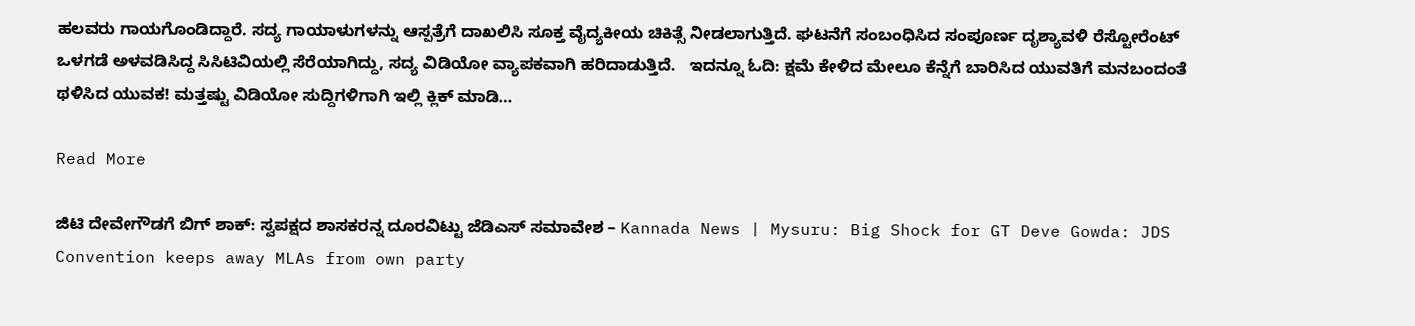ಹಲವರು ಗಾಯಗೊಂಡಿದ್ದಾರೆ. ಸದ್ಯ ಗಾಯಾಳುಗಳನ್ನು ಆಸ್ಪತ್ರೆಗೆ ದಾಖಲಿಸಿ ಸೂಕ್ತ ವೈದ್ಯಕೀಯ ಚಿಕಿತ್ಸೆ ನೀಡಲಾಗುತ್ತಿದೆ. ಘಟನೆಗೆ ಸಂಬಂಧಿಸಿದ ಸಂಪೂರ್ಣ ದೃಶ್ಯಾವಳಿ ರೆಸ್ಟೋರೆಂಟ್ ಒಳಗಡೆ ಅಳವಡಿಸಿದ್ದ ಸಿಸಿಟಿವಿಯಲ್ಲಿ ಸೆರೆಯಾಗಿದ್ದು, ಸದ್ಯ ವಿಡಿಯೋ ವ್ಯಾಪಕವಾಗಿ ಹರಿದಾಡುತ್ತಿದೆ.   ಇದನ್ನೂ ಓದಿ: ಕ್ಷಮೆ ಕೇಳಿದ ಮೇಲೂ ಕೆನ್ನೆಗೆ ಬಾರಿಸಿದ ಯುವತಿಗೆ ಮನಬಂದಂತೆ ಥಳಿಸಿದ ಯುವಕ! ಮತ್ತಷ್ಟು ವಿಡಿಯೋ ಸುದ್ದಿಗಳಿಗಾಗಿ ಇಲ್ಲಿ ಕ್ಲಿಕ್ ಮಾಡಿ…

Read More

ಜಿಟಿ ದೇವೇಗೌಡಗೆ ಬಿಗ್ ಶಾಕ್: ಸ್ವಪಕ್ಷದ ಶಾಸಕರನ್ನ ದೂರವಿಟ್ಟು ಜೆಡಿಎಸ್ ಸಮಾವೇಶ – Kannada News | Mysuru: Big Shock for GT Deve Gowda: JDS Convention keeps away MLAs from own party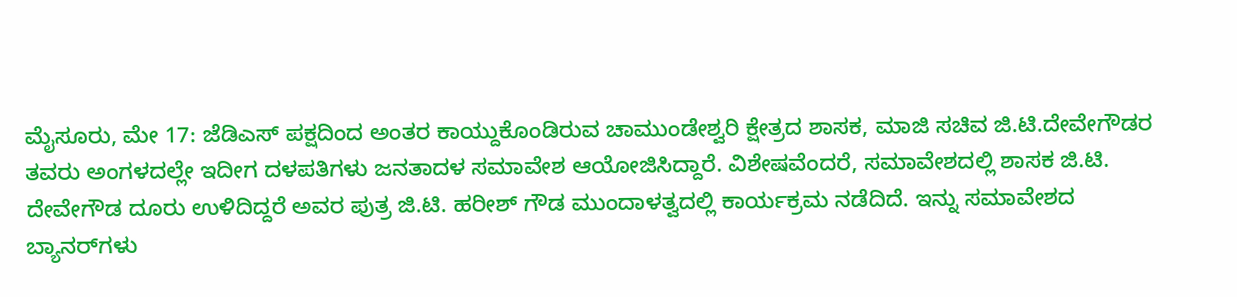ಮೈಸೂರು, ಮೇ 17: ಜೆಡಿಎಸ್ ಪಕ್ಷದಿಂದ ಅಂತರ ಕಾಯ್ದುಕೊಂಡಿರುವ ಚಾಮುಂಡೇಶ್ವರಿ ಕ್ಷೇತ್ರದ ಶಾಸಕ, ಮಾಜಿ ಸಚಿವ ಜಿ.ಟಿ.ದೇವೇಗೌಡರ ತವರು ಅಂಗಳದಲ್ಲೇ ಇದೀಗ ದಳಪತಿಗಳು ಜನತಾದಳ ಸಮಾವೇಶ ಆಯೋಜಿಸಿದ್ದಾರೆ. ವಿಶೇಷವೆಂದರೆ, ಸಮಾವೇಶದಲ್ಲಿ ಶಾಸಕ ಜಿ.ಟಿ. ದೇವೇಗೌಡ ದೂರು ಉಳಿದಿದ್ದರೆ ಅವರ ಪುತ್ರ ಜಿ.ಟಿ. ಹರೀಶ್ ಗೌಡ ಮುಂದಾಳತ್ವದಲ್ಲಿ ಕಾರ್ಯಕ್ರಮ ನಡೆದಿದೆ. ಇನ್ನು ಸಮಾವೇಶದ ಬ್ಯಾನರ್‌ಗಳು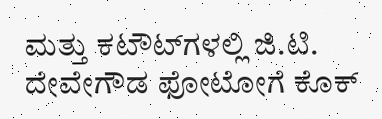ಮತ್ತು ಕಟೌಟ್‌ಗಳಲ್ಲಿ ಜಿ.ಟಿ. ದೇವೇಗೌಡ ಫೋಟೋಗೆ ಕೊಕ್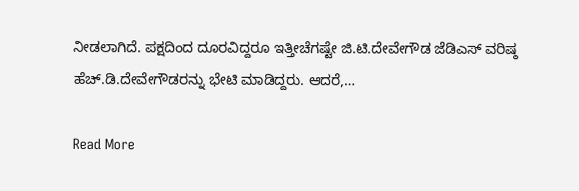ನೀಡಲಾಗಿದೆ. ಪಕ್ಷದಿಂದ ದೂರವಿದ್ದರೂ ಇತ್ತೀಚೆಗಷ್ಟೇ ಜಿ.ಟಿ.ದೇವೇಗೌಡ ಜೆಡಿಎಸ್ ವರಿಷ್ಠ ಹೆಚ್.ಡಿ.ದೇವೇಗೌಡರನ್ನು ಭೇಟಿ ಮಾಡಿದ್ದರು. ಆದರೆ,…

Read More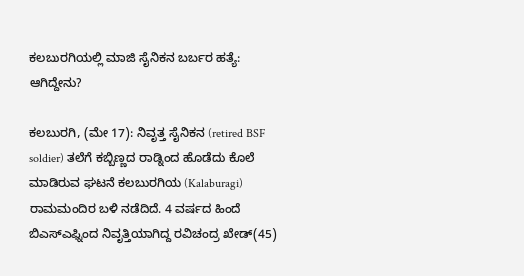ಕಲಬುರಗಿಯಲ್ಲಿ ಮಾಜಿ ಸೈನಿಕನ ಬರ್ಬರ ಹತ್ಯೆ: ಆಗಿದ್ದೇನು?

ಕಲಬುರಗಿ, (ಮೇ 17): ನಿವೃತ್ತ ಸೈನಿಕನ (retired BSF soldier) ತಲೆಗೆ ಕಬ್ಬಿಣ್ಣದ ರಾಡ್ನಿಂದ ಹೊಡೆದು ಕೊಲೆ ಮಾಡಿರುವ ಘಟನೆ ಕಲಬುರಗಿಯ (Kalaburagi) ರಾಮಮಂದಿರ ಬಳಿ ನಡೆದಿದೆ. 4 ವರ್ಷದ ಹಿಂದೆ ಬಿಎಸ್ಎಫ್ನಿಂದ ನಿವೃತ್ತಿಯಾಗಿದ್ದ ರವಿಚಂದ್ರ ಖೇಡ್(45)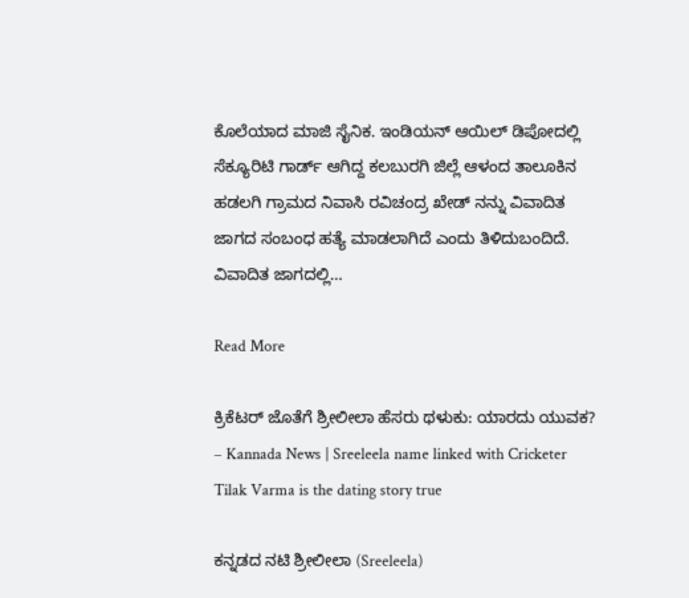ಕೊಲೆಯಾದ ಮಾಜಿ ಸೈನಿಕ. ಇಂಡಿಯನ್ ಆಯಿಲ್ ಡಿಪೋದಲ್ಲಿ ಸೆಕ್ಯೂರಿಟಿ ಗಾರ್ಡ್ ಆಗಿದ್ದ ಕಲಬುರಗಿ ಜಿಲ್ಲೆ ಆಳಂದ ತಾಲೂಕಿನ ಹಡಲಗಿ ಗ್ರಾಮದ ನಿವಾಸಿ ರವಿಚಂದ್ರ ಖೇಡ್ ನನ್ನು ವಿವಾದಿತ ಜಾಗದ ಸಂಬಂಧ ಹತ್ಯೆ ಮಾಡಲಾಗಿದೆ ಎಂದು ತಿಳಿದುಬಂದಿದೆ. ವಿವಾದಿತ ಜಾಗದಲ್ಲಿ…

Read More

ಕ್ರಿಕೆಟರ್ ಜೊತೆಗೆ ಶ್ರೀಲೀಲಾ ಹೆಸರು ಥಳುಕು: ಯಾರದು ಯುವಕ? – Kannada News | Sreeleela name linked with Cricketer Tilak Varma is the dating story true

ಕನ್ನಡದ ನಟಿ ಶ್ರೀಲೀಲಾ (Sreeleela)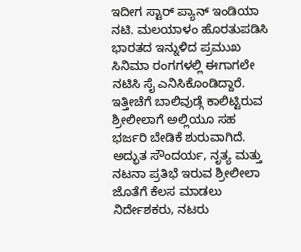ಇದೀಗ ಸ್ಟಾರ್ ಪ್ಯಾನ್ ಇಂಡಿಯಾ ನಟಿ. ಮಲಯಾಳಂ ಹೊರತುಪಡಿಸಿ ಭಾರತದ ಇನ್ನುಳಿದ ಪ್ರಮುಖ ಸಿನಿಮಾ ರಂಗಗಳಲ್ಲಿ ಈಗಾಗಲೇ ನಟಿಸಿ ಸೈ ಎನಿಸಿಕೊಂಡಿದ್ದಾರೆ. ಇತ್ತೀಚೆಗೆ ಬಾಲಿವುಡ್ಗೆ ಕಾಲಿಟ್ಟಿರುವ ಶ್ರೀಲೀಲಾಗೆ ಅಲ್ಲಿಯೂ ಸಹ ಭರ್ಜರಿ ಬೇಡಿಕೆ ಶುರುವಾಗಿದೆ. ಅದ್ಭುತ ಸೌಂದರ್ಯ, ನೃತ್ಯ ಮತ್ತು ನಟನಾ ಪ್ರತಿಭೆ ಇರುವ ಶ್ರೀಲೀಲಾ ಜೊತೆಗೆ ಕೆಲಸ ಮಾಡಲು ನಿರ್ದೇಶಕರು, ನಟರು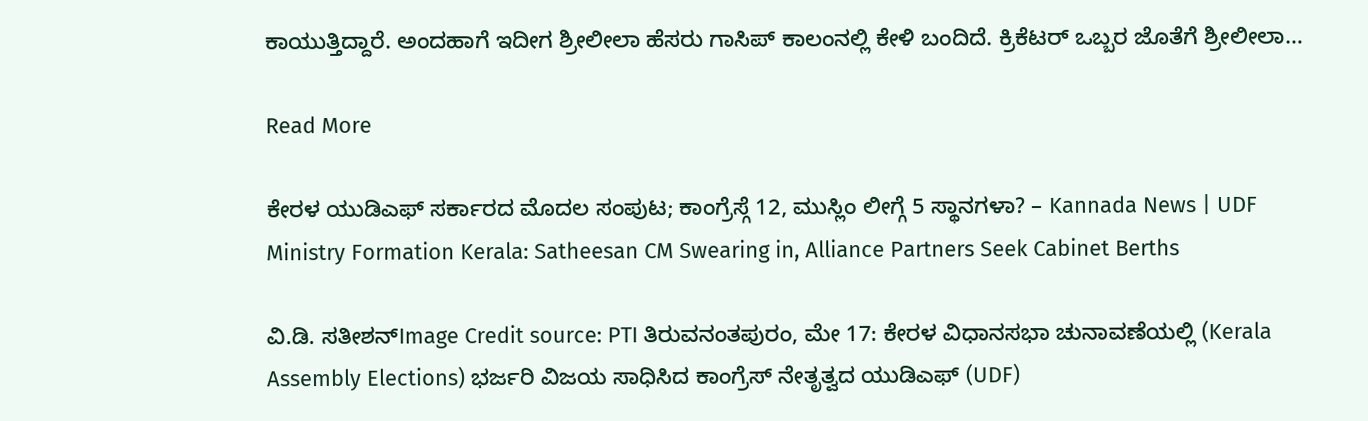ಕಾಯುತ್ತಿದ್ದಾರೆ. ಅಂದಹಾಗೆ ಇದೀಗ ಶ್ರೀಲೀಲಾ ಹೆಸರು ಗಾಸಿಪ್ ಕಾಲಂನಲ್ಲಿ ಕೇಳಿ ಬಂದಿದೆ. ಕ್ರಿಕೆಟರ್ ಒಬ್ಬರ ಜೊತೆಗೆ ಶ್ರೀಲೀಲಾ…

Read More

ಕೇರಳ ಯುಡಿಎಫ್ ಸರ್ಕಾರದ ಮೊದಲ ಸಂಪುಟ; ಕಾಂಗ್ರೆಸ್ಗೆ 12, ಮುಸ್ಲಿಂ ಲೀಗ್ಗೆ 5 ಸ್ಥಾನಗಳಾ? – Kannada News | UDF Ministry Formation Kerala: Satheesan CM Swearing in, Alliance Partners Seek Cabinet Berths

ವಿ.ಡಿ. ಸತೀಶನ್Image Credit source: PTI ತಿರುವನಂತಪುರಂ, ಮೇ 17: ಕೇರಳ ವಿಧಾನಸಭಾ ಚುನಾವಣೆಯಲ್ಲಿ (Kerala Assembly Elections) ಭರ್ಜರಿ ವಿಜಯ ಸಾಧಿಸಿದ ಕಾಂಗ್ರೆಸ್ ನೇತೃತ್ವದ ಯುಡಿಎಫ್ (UDF)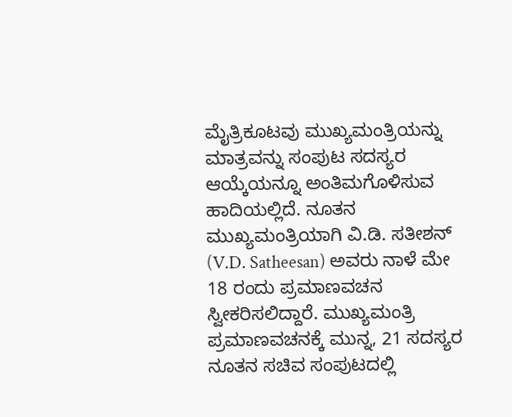ಮೈತ್ರಿಕೂಟವು ಮುಖ್ಯಮಂತ್ರಿಯನ್ನು ಮಾತ್ರವನ್ನು ಸಂಪುಟ ಸದಸ್ಯರ ಆಯ್ಕೆಯನ್ನೂ ಅಂತಿಮಗೊಳಿಸುವ ಹಾದಿಯಲ್ಲಿದೆ. ನೂತನ ಮುಖ್ಯಮಂತ್ರಿಯಾಗಿ ವಿ.ಡಿ. ಸತೀಶನ್ (V.D. Satheesan) ಅವರು ನಾಳೆ ಮೇ 18 ರಂದು ಪ್ರಮಾಣವಚನ ಸ್ವೀಕರಿಸಲಿದ್ದಾರೆ. ಮುಖ್ಯಮಂತ್ರಿ ಪ್ರಮಾಣವಚನಕ್ಕೆ ಮುನ್ನ, 21 ಸದಸ್ಯರ ನೂತನ ಸಚಿವ ಸಂಪುಟದಲ್ಲಿ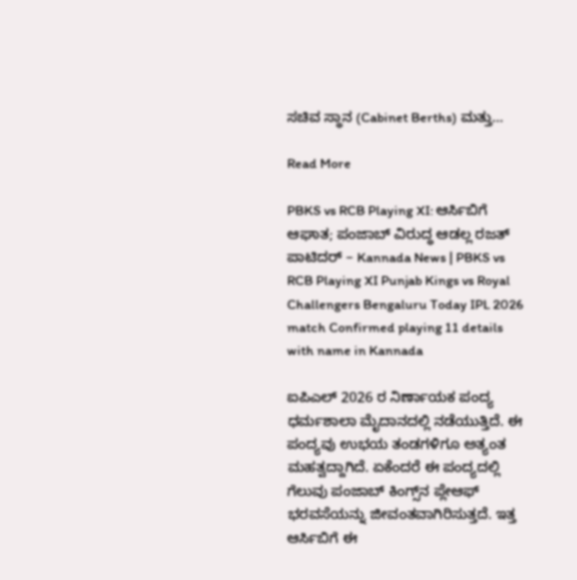ಸಚಿವ ಸ್ಥಾನ (Cabinet Berths) ಮತ್ತು…

Read More

PBKS vs RCB Playing XI: ಆರ್ಸಿಬಿಗೆ ಆಘಾತ; ಪಂಜಾಬ್ ವಿರುದ್ಧ ಆಡಲ್ಲ ರಜತ್ ಪಾಟಿದರ್ – Kannada News | PBKS vs RCB Playing XI Punjab Kings vs Royal Challengers Bengaluru Today IPL 2026 match Confirmed playing 11 details with name in Kannada

ಐಪಿಎಲ್ 2026 ರ ನಿರ್ಣಾಯಕ ಪಂದ್ಯ ಧರ್ಮಶಾಲಾ ಮೈದಾನದಲ್ಲಿ ನಡೆಯುತ್ತಿದೆ. ಈ ಪಂದ್ಯವು ಉಭಯ ತಂಡಗಳಿಗೂ ಅತ್ಯಂತ ಮಹತ್ವದ್ದಾಗಿದೆ. ಏಕೆಂದರೆ ಈ ಪಂದ್ಯದಲ್ಲಿ ಗೆಲುವು ಪಂಜಾಬ್ ಕಿಂಗ್ಸ್‌ನ ಪ್ಲೇಆಫ್ ಭರವಸೆಯನ್ನು ಜೀವಂತವಾಗಿರಿಸುತ್ತದೆ. ಇತ್ತ ಆರ್ಸಿಬಿಗೆ ಈ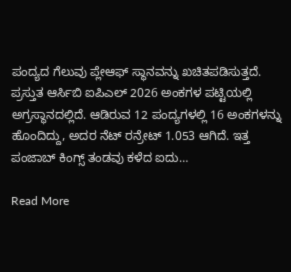ಪಂದ್ಯದ ಗೆಲುವು ಪ್ಲೇಆಫ್ ಸ್ಥಾನವನ್ನು ಖಚಿತಪಡಿಸುತ್ತದೆ. ಪ್ರಸ್ತುತ ಆರ್ಸಿಬಿ ಐಪಿಎಲ್ 2026 ಅಂಕಗಳ ಪಟ್ಟಿಯಲ್ಲಿ ಅಗ್ರಸ್ಥಾನದಲ್ಲಿದೆ. ಆಡಿರುವ 12 ಪಂದ್ಯಗಳಲ್ಲಿ 16 ಅಂಕಗಳನ್ನು ಹೊಂದಿದ್ದು, ಅದರ ನೆಟ್ ರನ್ರೇಟ್ 1.053 ಆಗಿದೆ. ಇತ್ತ ಪಂಜಾಬ್ ಕಿಂಗ್ಸ್ ತಂಡವು ಕಳೆದ ಐದು…

Read More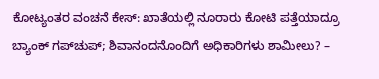ಕೋಟ್ಯಂತರ ವಂಚನೆ ಕೇಸ್: ಖಾತೆಯಲ್ಲಿ ನೂರಾರು ಕೋಟಿ ಪತ್ತೆಯಾದ್ರೂ ಬ್ಯಾಂಕ್ ಗಪ್‌ಚುಪ್; ಶಿವಾನಂದನೊಂದಿಗೆ ಅಧಿಕಾರಿಗಳು ಶಾಮೀಲು? –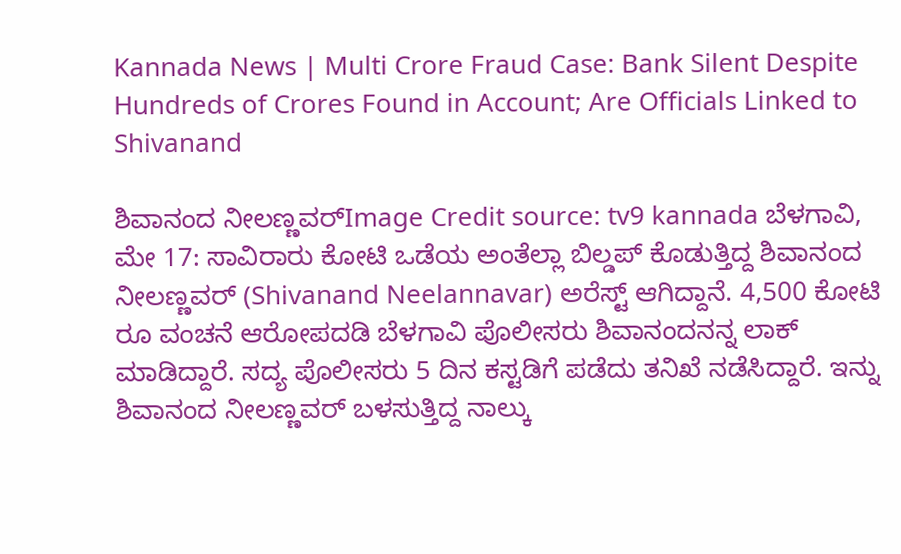Kannada News | Multi Crore Fraud Case: Bank Silent Despite Hundreds of Crores Found in Account; Are Officials Linked to Shivanand

ಶಿವಾನಂದ ನೀಲಣ್ಣವರ್Image Credit source: tv9 kannada ಬೆಳಗಾವಿ, ಮೇ 17: ಸಾವಿರಾರು ಕೋಟಿ ಒಡೆಯ ಅಂತೆಲ್ಲಾ ಬಿಲ್ಡಪ್ ಕೊಡುತ್ತಿದ್ದ ಶಿವಾನಂದ ನೀಲಣ್ಣವರ್ (Shivanand Neelannavar) ಅರೆಸ್ಟ್ ಆಗಿದ್ದಾನೆ. 4,500 ಕೋಟಿ ರೂ ವಂಚನೆ ಆರೋಪದಡಿ ಬೆಳಗಾವಿ ಪೊಲೀಸರು ಶಿವಾನಂದನನ್ನ ಲಾಕ್ ಮಾಡಿದ್ದಾರೆ. ಸದ್ಯ ಪೊಲೀಸರು 5 ದಿನ ಕಸ್ಟಡಿಗೆ ಪಡೆದು ತನಿಖೆ ನಡೆಸಿದ್ದಾರೆ. ಇನ್ನು ಶಿವಾನಂದ ನೀಲಣ್ಣವರ್ ಬಳಸುತ್ತಿದ್ದ ನಾಲ್ಕು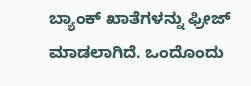ಬ್ಯಾಂಕ್ ಖಾತೆಗಳನ್ನು ಫ್ರೀಜ್ ಮಾಡಲಾಗಿದೆ. ಒಂದೊಂದು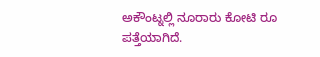ಅಕೌಂಟ್ನಲ್ಲಿ ನೂರಾರು ಕೋಟಿ ರೂ ಪತ್ತೆಯಾಗಿದೆ.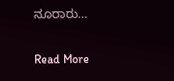ನೂರಾರು…

Read More